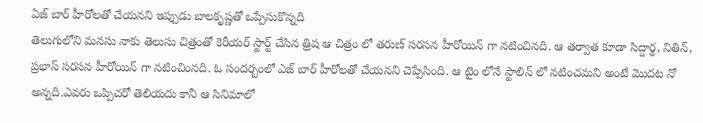ఏజ్ బార్ హీరోలతో చేయనని ఇప్పుడు బాలకృష్ణతో ఒప్పేసుకొన్నది
తెలుగులోని మనసు నాకు తెలుసు చిత్రంతో కెరీయర్ స్టార్ట్ చేసిన త్రిష ఆ చిత్రం లో తరుణ్ సరసన హీరోయిన్ గా నటించినది. ఆ తర్వాత కూడా సిద్దార్థ, నితిన్, ప్రభాస్ సరసన హీరోయిన్ గా నటించింనది. ఓ సందర్బంలో ఎజ్ బార్ హీరోలతో చేయనని చెప్పేసింది. ఆ టైం లోనే స్టాలిన్ లో నటించమని అంటే మొదట నో అన్నది.ఎవరు ఒప్పిచరో తెలియదు కానీ ఆ సినిమాలో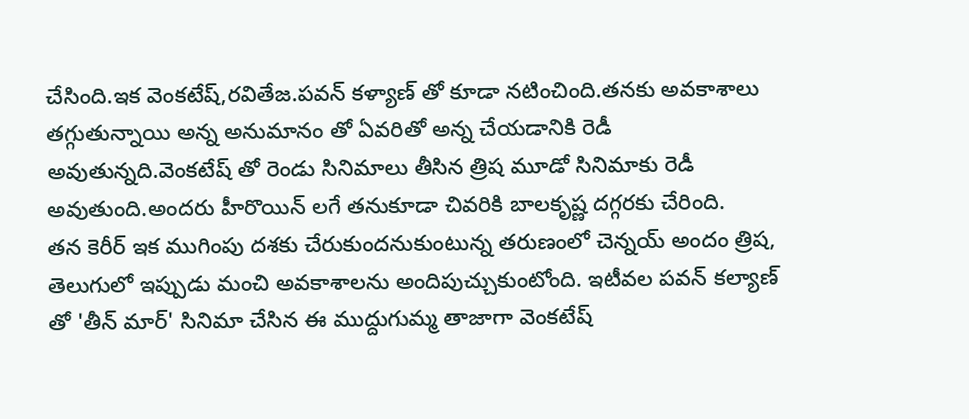చేసింది.ఇక వెంకటేష్,రవితేజ.పవన్ కళ్యాణ్ తో కూడా నటించింది.తనకు అవకాశాలు తగ్గుతున్నాయి అన్న అనుమానం తో ఏవరితో అన్న చేయడానికి రెడీ అవుతున్నది.వెంకటేష్ తో రెండు సినిమాలు తీసిన త్రిష మూడో సినిమాకు రెడీ అవుతుంది.అందరు హీరొయిన్ లగే తనుకూడా చివరికి బాలకృష్ణ దగ్గరకు చేరింది.
తన కెరీర్ ఇక ముగింపు దశకు చేరుకుందనుకుంటున్న తరుణంలో చెన్నయ్ అందం త్రిష, తెలుగులో ఇప్పుడు మంచి అవకాశాలను అందిపుచ్చుకుంటోంది. ఇటీవల పవన్ కల్యాణ్ తో 'తీన్ మార్' సినిమా చేసిన ఈ ముద్దుగుమ్మ తాజాగా వెంకటేష్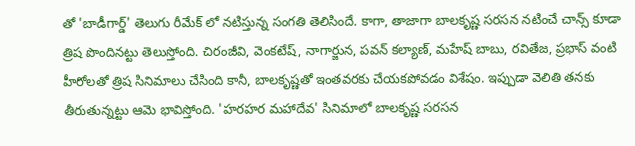తో 'బాడీగార్డ్' తెలుగు రీమేక్ లో నటిస్తున్న సంగతి తెలిసిందే. కాగా, తాజాగా బాలకృష్ణ సరసన నటించే చాన్స్ కూడా త్రిష పొందినట్టు తెలుస్తోంది. చిరంజీవి, వెంకటేష్, నాగార్జున, పవన్ కల్యాణ్, మహేష్ బాబు, రవితేజ, ప్రభాస్ వంటి హీరోలతో త్రిష సినిమాలు చేసింది కానీ, బాలకృష్ణతో ఇంతవరకు చేయకపోవడం విశేషం. ఇప్పుడా వెలితి తనకు తీరుతున్నట్టు ఆమె భావిస్తోంది. 'హరహర మహాదేవ' సినిమాలో బాలకృష్ణ సరసన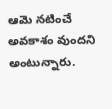ఆమె నటించే అవకాశం వుందని అంటున్నారు.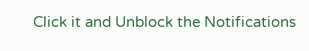Click it and Unblock the Notifications